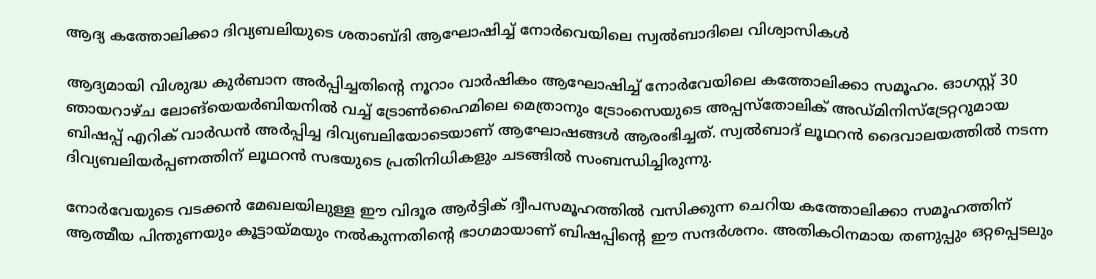ആദ്യ കത്തോലിക്കാ ദിവ്യബലിയുടെ ശതാബ്ദി ആഘോഷിച്ച് നോർവെയിലെ സ്വൽബാദിലെ വിശ്വാസികൾ

ആദ്യമായി വിശുദ്ധ കുർബാന അർപ്പിച്ചതിന്റെ നൂറാം വാർഷികം ആഘോഷിച്ച് നോർവേയിലെ കത്തോലിക്കാ സമൂഹം. ഓഗസ്റ്റ് 30 ഞായറാഴ്ച ലോങ്‌യെയർബിയനിൽ വച്ച് ട്രോൺഹൈമിലെ മെത്രാനും ട്രോംസെയുടെ അപ്പസ്തോലിക് അഡ്മിനിസ്ട്രേറ്ററുമായ ബിഷപ്പ് എറിക് വാർഡൻ അർപ്പിച്ച ദിവ്യബലിയോടെയാണ് ആഘോഷങ്ങൾ ആരംഭിച്ചത്. സ്വൽബാദ് ലൂഥറൻ ദൈവാലയത്തിൽ നടന്ന ദിവ്യബലിയർപ്പണത്തിന് ലൂഥറൻ സഭയുടെ പ്രതിനിധികളും ചടങ്ങിൽ സംബന്ധിച്ചിരുന്നു.

നോർവേയുടെ വടക്കൻ മേഖലയിലുള്ള ഈ വിദൂര ആർട്ടിക് ദ്വീപസമൂഹത്തിൽ വസിക്കുന്ന ചെറിയ കത്തോലിക്കാ സമൂഹത്തിന് ആത്മീയ പിന്തുണയും കൂട്ടായ്മയും നൽകുന്നതിന്റെ ഭാഗമായാണ് ബിഷപ്പിന്റെ ഈ സന്ദർശനം. അതികഠിനമായ തണുപ്പും ഒറ്റപ്പെടലും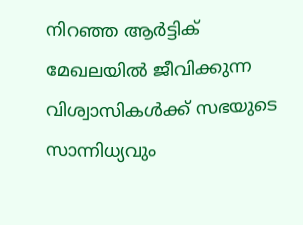നിറഞ്ഞ ആർട്ടിക് മേഖലയിൽ ജീവിക്കുന്ന വിശ്വാസികൾക്ക് സഭയുടെ സാന്നിധ്യവും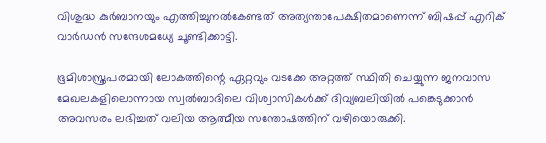വിശുദ്ധ കുർബാനയും എത്തിച്ചുനൽകേണ്ടത് അത്യന്താപേക്ഷിതമാണെന്ന് ബിഷപ്പ് എറിക് വാർഡൻ സന്ദേശമധ്യേ ചൂണ്ടിക്കാട്ടി.

ഭൂമിശാസ്ത്രപരമായി ലോകത്തിന്റെ ഏറ്റവും വടക്കേ അറ്റത്ത് സ്ഥിതി ചെയ്യുന്ന ജനവാസ മേഖലകളിലൊന്നായ സ്വൽബാദിലെ വിശ്വാസികൾക്ക് ദിവ്യബലിയിൽ പങ്കെടുക്കാൻ അവസരം ലഭിച്ചത് വലിയ ആത്മീയ സന്തോഷത്തിന് വഴിയൊരുക്കി.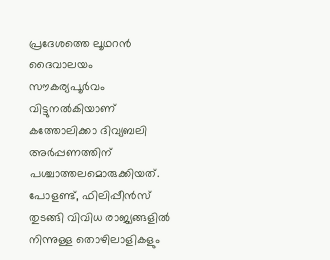പ്രദേശത്തെ ലൂഥറൻ ദൈവാലയം സൗകര്യപൂർവം വിട്ടുനൽകിയാണ് കത്തോലിക്കാ ദിവ്യബലി അർപ്പണത്തിന് പശ്ചാത്തലമൊരുക്കിയത്. പോളണ്ട്, ഫിലിപ്പീൻസ് തുടങ്ങി വിവിധ രാജ്യങ്ങളിൽ നിന്നുള്ള തൊഴിലാളികളും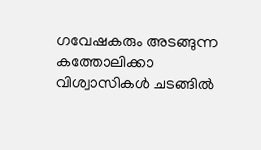ഗവേഷകരും അടങ്ങുന്ന കത്തോലിക്കാ വിശ്വാസികൾ ചടങ്ങിൽ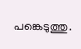പങ്കെടുത്തു.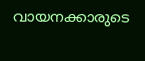വായനക്കാരുടെ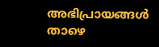അഭിപ്രായങ്ങൾ താഴെ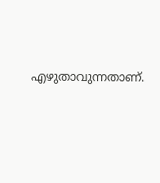എഴുതാവുന്നതാണ്.